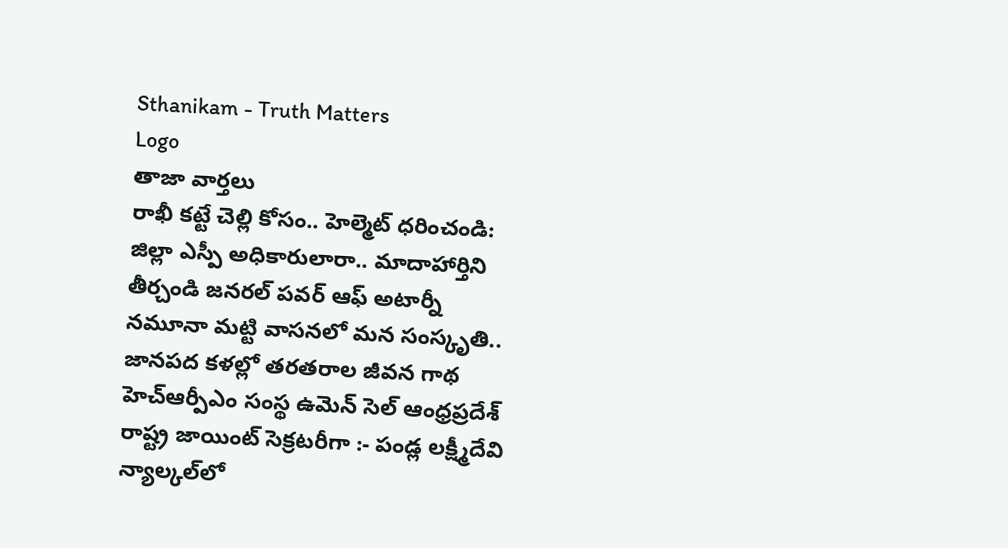Sthanikam - Truth Matters
Logo
తాజా వార్తలు
రాఖీ కట్టే చెల్లి కోసం.. హెల్మెట్‌ ధరించండి: జిల్లా ఎస్పీ అధికారులారా.. మాదాహార్తిని తీర్చండి జనరల్ పవర్ ఆఫ్ అటార్నీ నమూనా మట్టి వాసనలో మన సంస్కృతి.. జానపద కళల్లో తరతరాల జీవన గాథ హెచ్ఆర్పీఎం సంస్థ ఉమెన్ సెల్ ఆంధ్రప్రదేశ్ రాష్ట్ర జాయింట్ సెక్రటరీగా :- పండ్ల లక్ష్మీదేవి న్యాల్కల్‌లో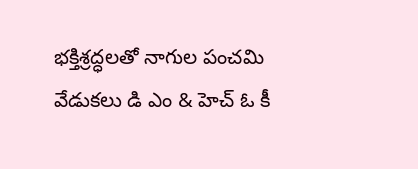భక్తిశ్రద్ధలతో నాగుల పంచమి వేడుకలు డి ఎం & హెచ్ ఓ కీ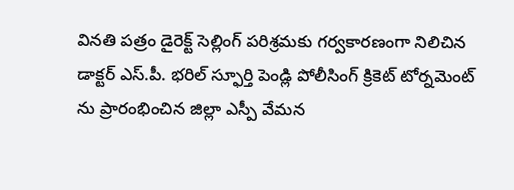వినతి పత్రం డైరెక్ట్ సెల్లింగ్ పరిశ్రమకు గర్వకారణంగా నిలిచిన డాక్టర్ ఎస్.పీ. భరిల్ స్ఫూర్తి పెండ్లి పోలీసింగ్ క్రికెట్ టోర్నమెంట్ ను ప్రారంభించిన జిల్లా ఎస్పీ వేమన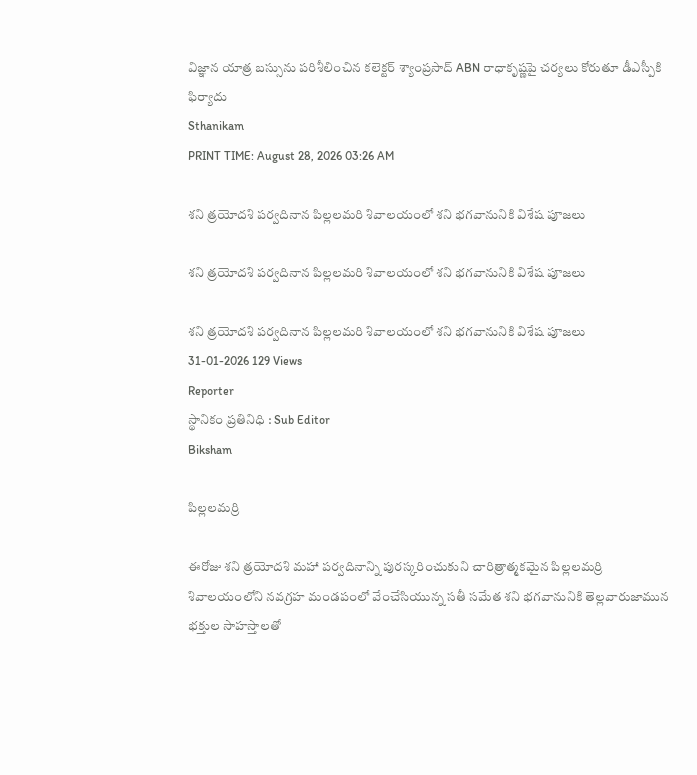విజ్ఞాన యాత్ర బస్సును పరిశీలించిన కలెక్టర్ శ్యాంప్రసాద్ ABN రాధాకృష్ణపై చర్యలు కోరుతూ డీఎస్పీకి ఫిర్యాదు
Sthanikam
PRINT TIME: August 28, 2026 03:26 AM

శని త్రయోదశి పర్వదినాన పిల్లలమరి శివాలయంలో శని భగవానునికి విశేష పూజలు

శని త్రయోదశి పర్వదినాన పిల్లలమరి శివాలయంలో శని భగవానునికి విశేష పూజలు

శని త్రయోదశి పర్వదినాన పిల్లలమరి శివాలయంలో శని భగవానునికి విశేష పూజలు
31-01-2026 129 Views
Reporter
స్థానికం ప్రతినిధి : Sub Editor
Biksham

పిల్లలమర్రి

ఈరోజు శని త్రయోదశి మహా పర్వదినాన్ని పురస్కరించుకుని చారిత్రాత్మకమైన పిల్లలమర్రి శివాలయంలోని నవగ్రహ మండపంలో వేంచేసియున్న సతీ సమేత శని భగవానునికి తెల్లవారుజామున భక్తుల సాహస్తాలతో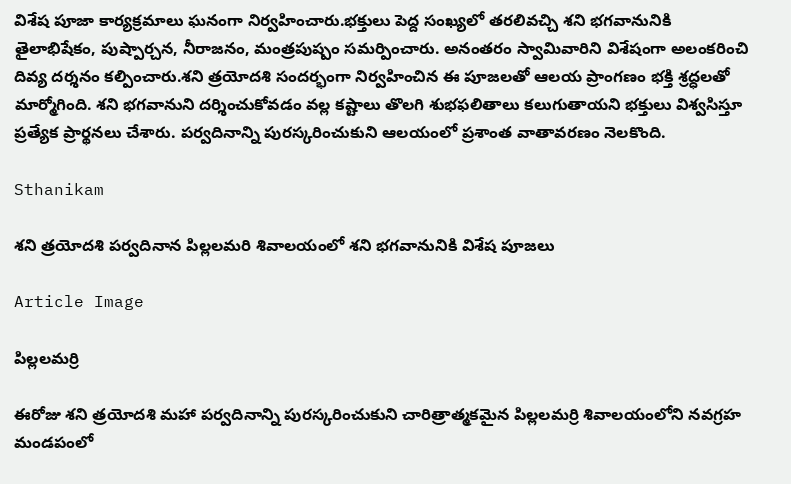విశేష పూజా కార్యక్రమాలు ఘనంగా నిర్వహించారు.భక్తులు పెద్ద సంఖ్యలో తరలివచ్చి శని భగవానునికి తైలాభిషేకం, పుష్పార్చన, నీరాజనం, మంత్రపుష్పం సమర్పించారు. అనంతరం స్వామివారిని విశేషంగా అలంకరించి దివ్య దర్శనం కల్పించారు.శని త్రయోదశి సందర్భంగా నిర్వహించిన ఈ పూజలతో ఆలయ ప్రాంగణం భక్తి శ్రద్ధలతో మార్మోగింది. శని భగవానుని దర్శించుకోవడం వల్ల కష్టాలు తొలగి శుభఫలితాలు కలుగుతాయని భక్తులు విశ్వసిస్తూ ప్రత్యేక ప్రార్థనలు చేశారు. పర్వదినాన్ని పురస్కరించుకుని ఆలయంలో ప్రశాంత వాతావరణం నెలకొంది.

Sthanikam

శని త్రయోదశి పర్వదినాన పిల్లలమరి శివాలయంలో శని భగవానునికి విశేష పూజలు

Article Image

పిల్లలమర్రి

ఈరోజు శని త్రయోదశి మహా పర్వదినాన్ని పురస్కరించుకుని చారిత్రాత్మకమైన పిల్లలమర్రి శివాలయంలోని నవగ్రహ మండపంలో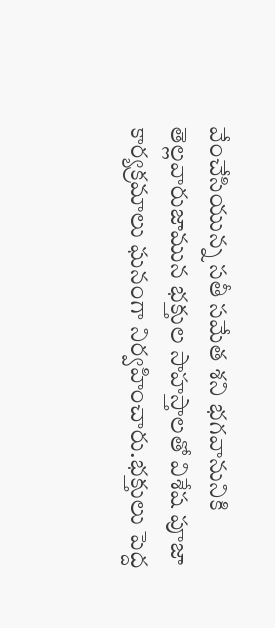వేంచేసియున్న సతీ సమేత శని భగవానునికి తెల్లవారుజామున భక్తుల సాహస్తాలతో విశేష పూజా కార్యక్రమాలు ఘనంగా నిర్వహించారు.భక్తులు పెద్ద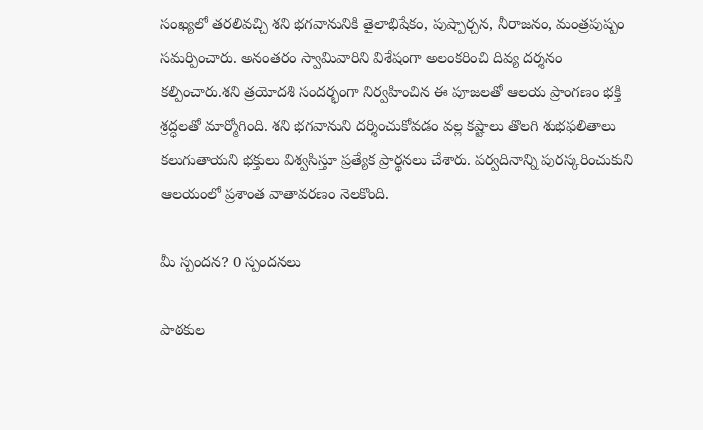సంఖ్యలో తరలివచ్చి శని భగవానునికి తైలాభిషేకం, పుష్పార్చన, నీరాజనం, మంత్రపుష్పం సమర్పించారు. అనంతరం స్వామివారిని విశేషంగా అలంకరించి దివ్య దర్శనం కల్పించారు.శని త్రయోదశి సందర్భంగా నిర్వహించిన ఈ పూజలతో ఆలయ ప్రాంగణం భక్తి శ్రద్ధలతో మార్మోగింది. శని భగవానుని దర్శించుకోవడం వల్ల కష్టాలు తొలగి శుభఫలితాలు కలుగుతాయని భక్తులు విశ్వసిస్తూ ప్రత్యేక ప్రార్థనలు చేశారు. పర్వదినాన్ని పురస్కరించుకుని ఆలయంలో ప్రశాంత వాతావరణం నెలకొంది.

మీ స్పందన? 0 స్పందనలు

పాఠకుల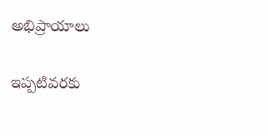అభిప్రాయాలు

ఇప్పటివరకు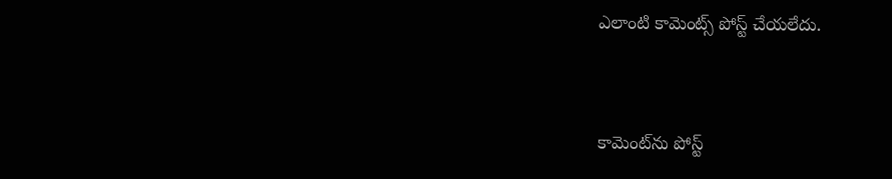ఎలాంటి కామెంట్స్ పోస్ట్ చేయలేదు.


కామెంట్‌ను పోస్ట్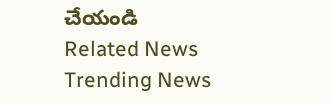చేయండి
Related News
Trending News